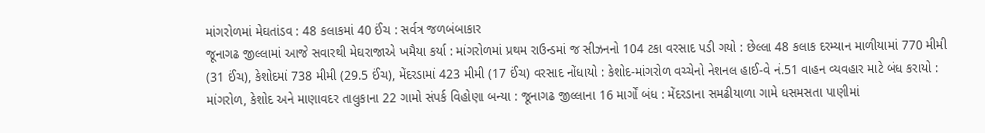માંગરોળમાં મેઘતાંડવ : 48 કલાકમાં 40 ઈંચ : સર્વત્ર જળબંબાકાર
જૂનાગઢ જીલ્લામાં આજે સવારથી મેઘરાજાએ ખમૈયા કર્યા : માંગરોળમાં પ્રથમ રાઉન્ડમાં જ સીઝનનો 104 ટકા વરસાદ પડી ગયો : છેલ્લા 48 કલાક દરમ્યાન માળીયામાં 770 મીમી (31 ઈંચ), કેશોદમાં 738 મીમી (29.5 ઈંચ), મેંદરડામાં 423 મીમી (17 ઈંચ) વરસાદ નોંધાયો : કેશોદ-માંગરોળ વચ્ચેનો નેશનલ હાઈ-વે નં.51 વાહન વ્યવહાર માટે બંધ કરાયો : માંગરોળ, કેશોદ અને માણાવદર તાલુકાના 22 ગામો સંપર્ક વિહોણા બન્યા : જૂનાગઢ જીલ્લાના 16 માર્ગોં બંધ : મેંદરડાના સમઢીયાળા ગામે ધસમસતા પાણીમાં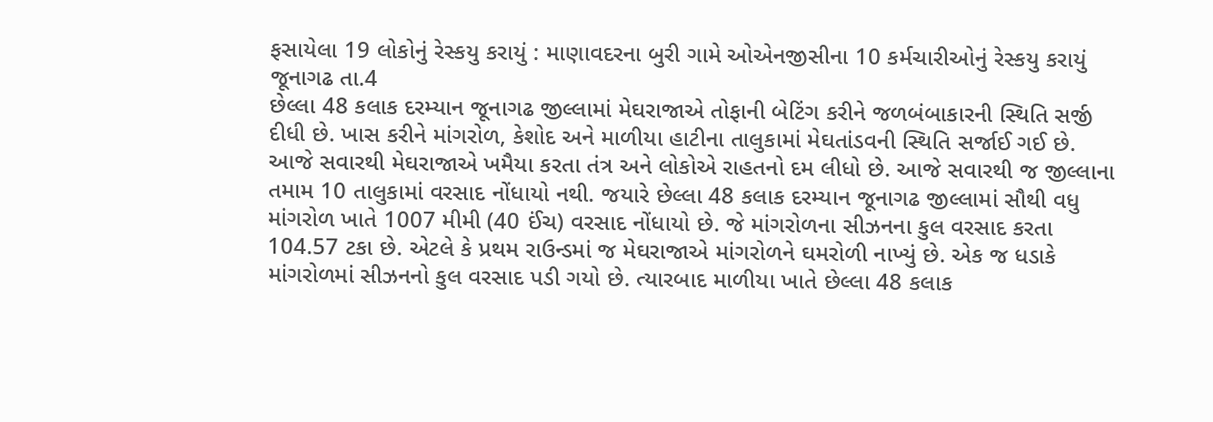ફસાયેલા 19 લોકોનું રેસ્કયુ કરાયું : માણાવદરના બુરી ગામે ઓએનજીસીના 10 કર્મચારીઓનું રેસ્કયુ કરાયું
જૂનાગઢ તા.4
છેલ્લા 48 કલાક દરમ્યાન જૂનાગઢ જીલ્લામાં મેઘરાજાએ તોફાની બેટિંગ કરીને જળબંબાકારની સ્થિતિ સર્જી દીધી છે. ખાસ કરીને માંગરોળ, કેશોદ અને માળીયા હાટીના તાલુકામાં મેઘતાંડવની સ્થિતિ સર્જાઈ ગઈ છે. આજે સવારથી મેઘરાજાએ ખમૈયા કરતા તંત્ર અને લોકોએ રાહતનો દમ લીધો છે. આજે સવારથી જ જીલ્લાના તમામ 10 તાલુકામાં વરસાદ નોંધાયો નથી. જયારે છેલ્લા 48 કલાક દરમ્યાન જૂનાગઢ જીલ્લામાં સૌથી વધુ માંગરોળ ખાતે 1007 મીમી (40 ઈંચ) વરસાદ નોંધાયો છે. જે માંગરોળના સીઝનના કુલ વરસાદ કરતા 104.57 ટકા છે. એટલે કે પ્રથમ રાઉન્ડમાં જ મેઘરાજાએ માંગરોળને ઘમરોળી નાખ્યું છે. એક જ ધડાકે માંગરોળમાં સીઝનનો કુલ વરસાદ પડી ગયો છે. ત્યારબાદ માળીયા ખાતે છેલ્લા 48 કલાક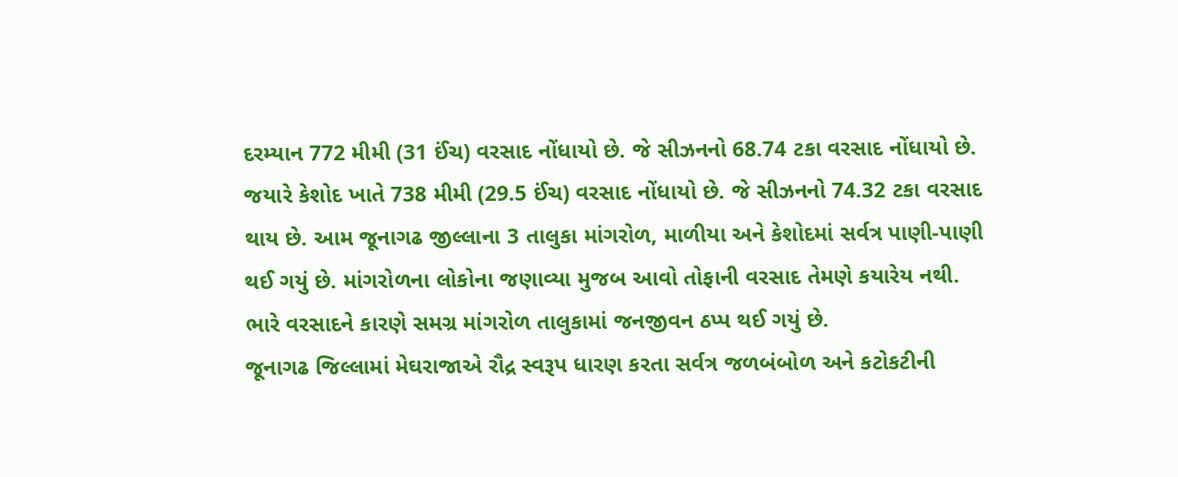દરમ્યાન 772 મીમી (31 ઈંચ) વરસાદ નોંધાયો છે. જે સીઝનનો 68.74 ટકા વરસાદ નોંધાયો છે. જયારે કેશોદ ખાતે 738 મીમી (29.5 ઈંચ) વરસાદ નોંધાયો છે. જે સીઝનનો 74.32 ટકા વરસાદ થાય છે. આમ જૂનાગઢ જીલ્લાના 3 તાલુકા માંગરોળ, માળીયા અને કેશોદમાં સર્વત્ર પાણી-પાણી થઈ ગયું છે. માંગરોળના લોકોના જણાવ્યા મુજબ આવો તોફાની વરસાદ તેમણે કયારેય નથી. ભારે વરસાદને કારણે સમગ્ર માંગરોળ તાલુકામાં જનજીવન ઠપ્પ થઈ ગયું છે.
જૂનાગઢ જિલ્લામાં મેઘરાજાએ રૌદ્ર સ્વરૂપ ધારણ કરતા સર્વત્ર જળબંબોળ અને કટોકટીની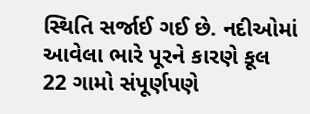સ્થિતિ સર્જાઈ ગઈ છે. નદીઓમાં આવેલા ભારે પૂરને કારણે કૂલ 22 ગામો સંપૂર્ણપણે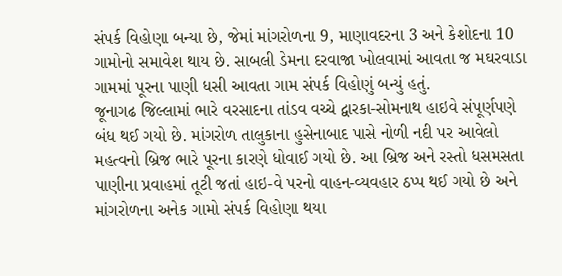સંપર્ક વિહોણા બન્યા છે, જેમાં માંગરોળના 9, માણાવદરના 3 અને કેશોદના 10 ગામોનો સમાવેશ થાય છે. સાબલી ડેમના દરવાજા ખોલવામાં આવતા જ મઘરવાડા ગામમાં પૂરના પાણી ધસી આવતા ગામ સંપર્ક વિહોણું બન્યું હતું.
જૂનાગઢ જિલ્લામાં ભારે વરસાદના તાંડવ વચ્ચે દ્વારકા-સોમનાથ હાઇવે સંપૂર્ણપણે બંધ થઈ ગયો છે. માંગરોળ તાલુકાના હુસેનાબાદ પાસે નોળી નદી પર આવેલો મહત્વનો બ્રિજ ભારે પૂરના કારણે ધોવાઈ ગયો છે. આ બ્રિજ અને રસ્તો ધસમસતા પાણીના પ્રવાહમાં તૂટી જતાં હાઇ-વે પરનો વાહન-વ્યવહાર ઠપ્પ થઈ ગયો છે અને માંગરોળના અનેક ગામો સંપર્ક વિહોણા થયા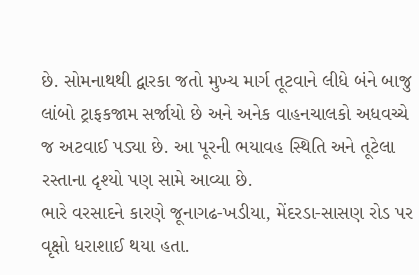છે. સોમનાથથી દ્વારકા જતો મુખ્ય માર્ગ તૂટવાને લીધે બંને બાજુ લાંબો ટ્રાફકજામ સર્જાયો છે અને અનેક વાહનચાલકો અધવચ્ચે જ અટવાઈ પડ્યા છે. આ પૂરની ભયાવહ સ્થિતિ અને તૂટેલા રસ્તાના દૃશ્યો પણ સામે આવ્યા છે.
ભારે વરસાદને કારણે જૂનાગઢ-ખડીયા, મેંદરડા-સાસણ રોડ પર વૃક્ષો ધરાશાઈ થયા હતા.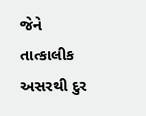જેને તાત્કાલીક અસરથી દુર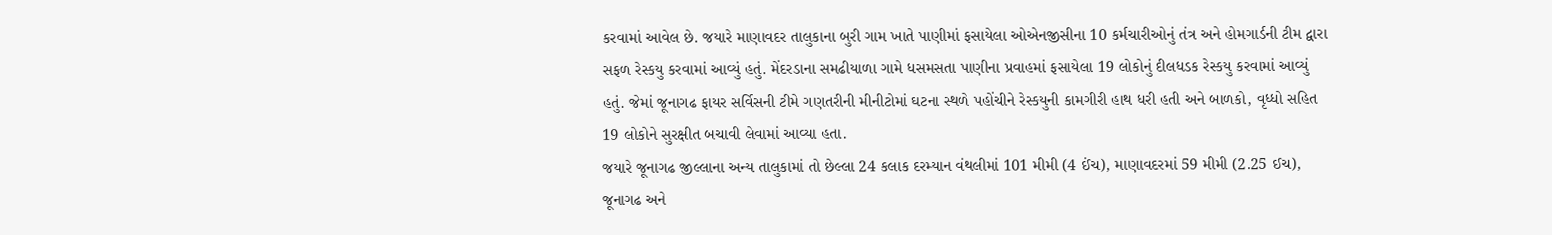કરવામાં આવેલ છે. જયારે માણાવદર તાલુકાના બુરી ગામ ખાતે પાણીમાં ફસાયેલા ઓએનજીસીના 10 કર્મચારીઓનું તંત્ર અને હોમગાર્ડની ટીમ દ્વારા સફળ રેસ્કયુ કરવામાં આવ્યું હતું. મેંદરડાના સમઢીયાળા ગામે ધસમસતા પાણીના પ્રવાહમાં ફસાયેલા 19 લોકોનું દીલધડક રેસ્કયુ કરવામાં આવ્યું હતું. જેમાં જૂનાગઢ ફાયર સર્વિસની ટીમે ગણતરીની મીનીટોમાં ઘટના સ્થળે પહોંચીને રેસ્કયુની કામગીરી હાથ ધરી હતી અને બાળકો, વૃધ્ધો સહિત 19 લોકોને સુરક્ષીત બચાવી લેવામાં આવ્યા હતા.
જયારે જૂનાગઢ જીલ્લાના અન્ય તાલુકામાં તો છેલ્લા 24 કલાક દરમ્યાન વંથલીમાં 101 મીમી (4 ઈંચ), માણાવદરમાં 59 મીમી (2.25 ઈચ), જૂનાગઢ અને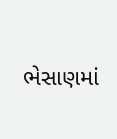ભેસાણમાં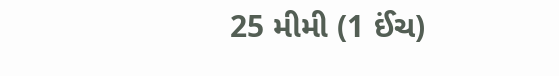25 મીમી (1 ઈંચ)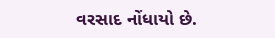વરસાદ નોંધાયો છે.